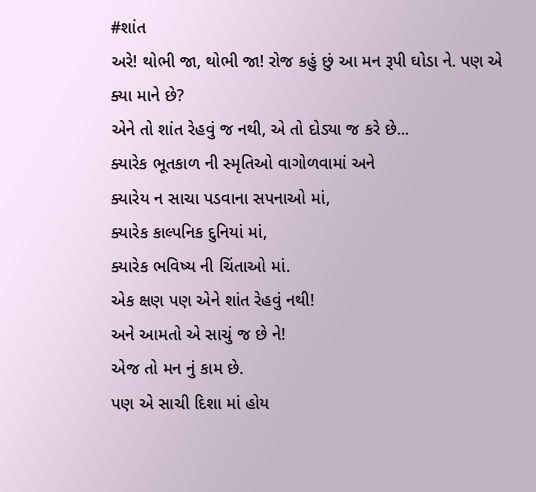#શાંત
અરે! થોભી જા, થોભી જા! રોજ કહું છું આ મન રૂપી ઘોડા ને. પણ એ ક્યા માને છે?
એને તો શાંત રેહવું જ નથી, એ તો દોડ્યા જ કરે છે...
ક્યારેક ભૂતકાળ ની સ્મૃતિઓ વાગોળવામાં અને
ક્યારેય ન સાચા પડવાના સપનાઓ માં,
ક્યારેક કાલ્પનિક દુનિયાં માં,
ક્યારેક ભવિષ્ય ની ચિંતાઓ માં.
એક ક્ષણ પણ એને શાંત રેહવું નથી!
અને આમતો એ સાચું જ છે ને!
એજ તો મન નું કામ છે.
પણ એ સાચી દિશા માં હોય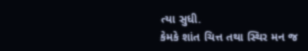ત્યા સુધી.
કેમકે શાંત ચિત્ત તથા સ્થિર મન જ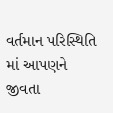વર્તમાન પરિસ્થિતિ માં આપણને જીવતા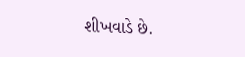શીખવાડે છે.